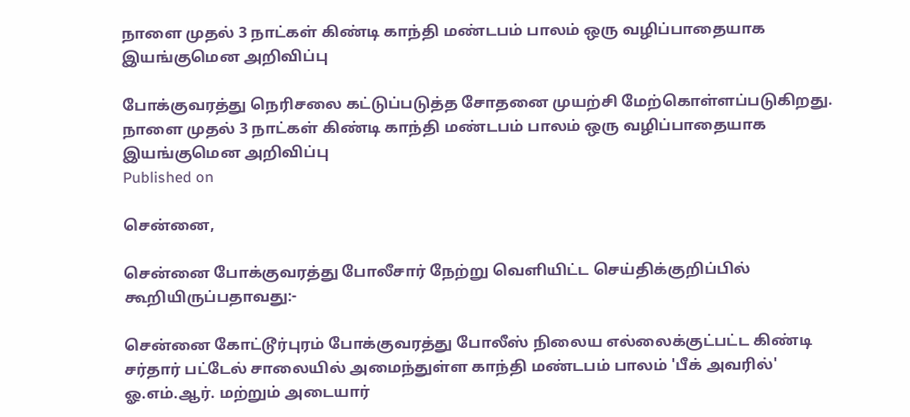நாளை முதல் 3 நாட்கள் கிண்டி காந்தி மண்டபம் பாலம் ஒரு வழிப்பாதையாக இயங்குமென அறிவிப்பு

போக்குவரத்து நெரிசலை கட்டுப்படுத்த சோதனை முயற்சி மேற்கொள்ளப்படுகிறது.
நாளை முதல் 3 நாட்கள் கிண்டி காந்தி மண்டபம் பாலம் ஒரு வழிப்பாதையாக இயங்குமென அறிவிப்பு
Published on

சென்னை,

சென்னை போக்குவரத்து போலீசார் நேற்று வெளியிட்ட செய்திக்குறிப்பில் கூறியிருப்பதாவது:-

சென்னை கோட்டூர்புரம் போக்குவரத்து போலீஸ் நிலைய எல்லைக்குட்பட்ட கிண்டி சர்தார் பட்டேல் சாலையில் அமைந்துள்ள காந்தி மண்டபம் பாலம் 'பீக் அவரில்' ஓ.எம்.ஆர். மற்றும் அடையார்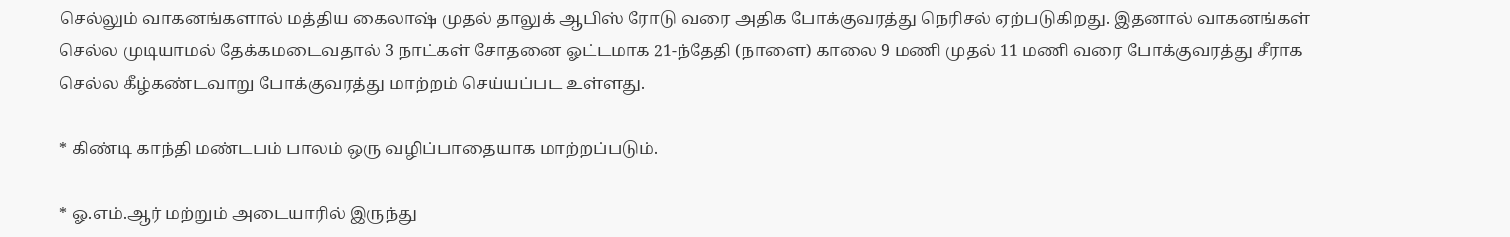செல்லும் வாகனங்களால் மத்திய கைலாஷ் முதல் தாலுக் ஆபிஸ் ரோடு வரை அதிக போக்குவரத்து நெரிசல் ஏற்படுகிறது. இதனால் வாகனங்கள் செல்ல முடியாமல் தேக்கமடைவதால் 3 நாட்கள் சோதனை ஓட்டமாக 21-ந்தேதி (நாளை) காலை 9 மணி முதல் 11 மணி வரை போக்குவரத்து சீராக செல்ல கீழ்கண்டவாறு போக்குவரத்து மாற்றம் செய்யப்பட உள்ளது.

* கிண்டி காந்தி மண்டபம் பாலம் ஒரு வழிப்பாதையாக மாற்றப்படும்.

* ஓ.எம்.ஆர் மற்றும் அடையாரில் இருந்து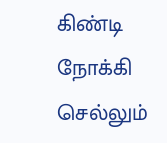கிண்டி நோக்கி செல்லும்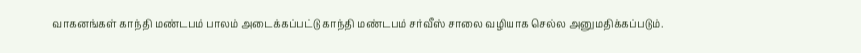வாகனங்கள் காந்தி மண்டபம் பாலம் அடைக்கப்பட்டு காந்தி மண்டபம் சர்வீஸ் சாலை வழியாக செல்ல அனுமதிக்கப்படும்.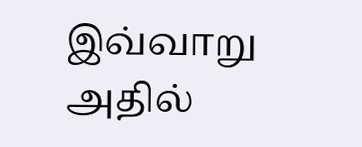இவ்வாறு அதில்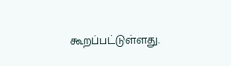கூறப்பட்டுள்ளது.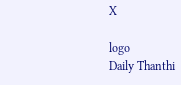X

logo
Daily Thanthi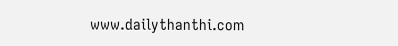www.dailythanthi.com